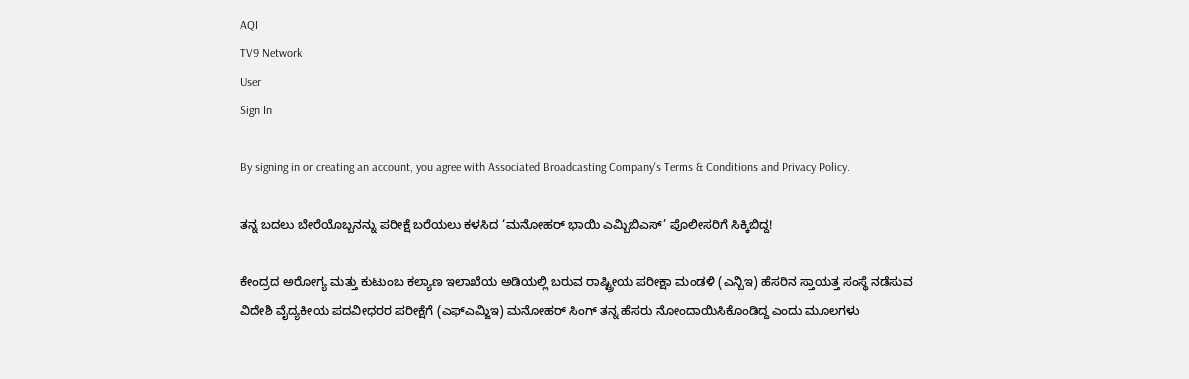AQI
TV9 Network
User
Sign In

By signing in or creating an account, you agree with Associated Broadcasting Company's Terms & Conditions and Privacy Policy.

ತನ್ನ ಬದಲು ಬೇರೆಯೊಬ್ಬನನ್ನು ಪರೀಕ್ಷೆ ಬರೆಯಲು ಕಳಸಿದ ‘ಮನೋಹರ್ ಭಾಯಿ ಎಮ್ಬಿಬಿಎಸ್’ ಪೊಲೀಸರಿಗೆ ಸಿಕ್ಕಿಬಿದ್ದ!

ಕೇಂದ್ರದ ಅರೋಗ್ಯ ಮತ್ತು ಕುಟುಂಬ ಕಲ್ಯಾಣ ಇಲಾಖೆಯ ಅಡಿಯಲ್ಲಿ ಬರುವ ರಾಷ್ಟ್ರೀಯ ಪರೀಕ್ಷಾ ಮಂಡಳಿ (ಎನ್ಬಿಇ) ಹೆಸರಿನ ಸ್ತಾಯತ್ತ ಸಂಸ್ಥೆ ನಡೆಸುವ ವಿದೇಶಿ ವೈದ್ಯಕೀಯ ಪದವೀಧರರ ಪರೀಕ್ಷೆಗೆ (ಎಫ್ಎಮ್ಜಿಇ) ಮನೋಹರ್ ಸಿಂಗ್ ತನ್ನ ಹೆಸರು ನೋಂದಾಯಿಸಿಕೊಂಡಿದ್ದ ಎಂದು ಮೂಲಗಳು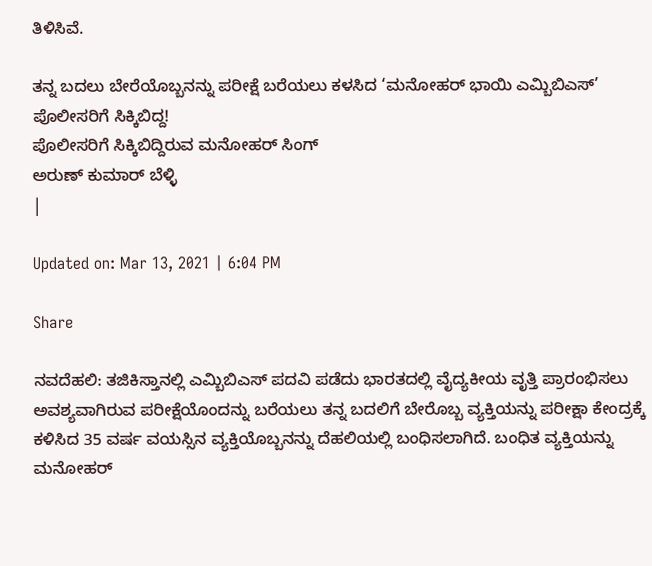ತಿಳಿಸಿವೆ.

ತನ್ನ ಬದಲು ಬೇರೆಯೊಬ್ಬನನ್ನು ಪರೀಕ್ಷೆ ಬರೆಯಲು ಕಳಸಿದ ‘ಮನೋಹರ್ ಭಾಯಿ ಎಮ್ಬಿಬಿಎಸ್’ ಪೊಲೀಸರಿಗೆ ಸಿಕ್ಕಿಬಿದ್ದ!
ಪೊಲೀಸರಿಗೆ ಸಿಕ್ಕಿಬಿದ್ದಿರುವ ಮನೋಹರ್ ಸಿಂಗ್
ಅರುಣ್ ಕುಮಾರ್ ಬೆಳ್ಳಿ
|

Updated on: Mar 13, 2021 | 6:04 PM

Share

ನವದೆಹಲಿ: ತಜಿಕಿಸ್ತಾನಲ್ಲಿ ಎಮ್ಬಿಬಿಎಸ್ ಪದವಿ ಪಡೆದು ಭಾರತದಲ್ಲಿ ವೈದ್ಯಕೀಯ ವೃತ್ತಿ ಪ್ರಾರಂಭಿಸಲು ಅವಶ್ಯವಾಗಿರುವ ಪರೀಕ್ಷೆಯೊಂದನ್ನು ಬರೆಯಲು ತನ್ನ ಬದಲಿಗೆ ಬೇರೊಬ್ಬ ವ್ಯಕ್ತಿಯನ್ನು ಪರೀಕ್ಷಾ ಕೇಂದ್ರಕ್ಕೆ ಕಳಿಸಿದ 35 ವರ್ಷ ವಯಸ್ಸಿನ ವ್ಯಕ್ತಿಯೊಬ್ಬನನ್ನು ದೆಹಲಿಯಲ್ಲಿ ಬಂಧಿಸಲಾಗಿದೆ. ಬಂಧಿತ ವ್ಯಕ್ತಿಯನ್ನು ಮನೋಹರ್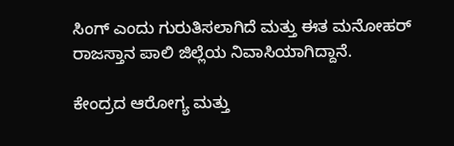ಸಿಂಗ್ ಎಂದು ಗುರುತಿಸಲಾಗಿದೆ ಮತ್ತು ಈತ ಮನೋಹರ್ ರಾಜಸ್ತಾನ ಪಾಲಿ ಜಿಲ್ಲೆಯ ನಿವಾಸಿಯಾಗಿದ್ದಾನೆ.

ಕೇಂದ್ರದ ಆರೋಗ್ಯ ಮತ್ತು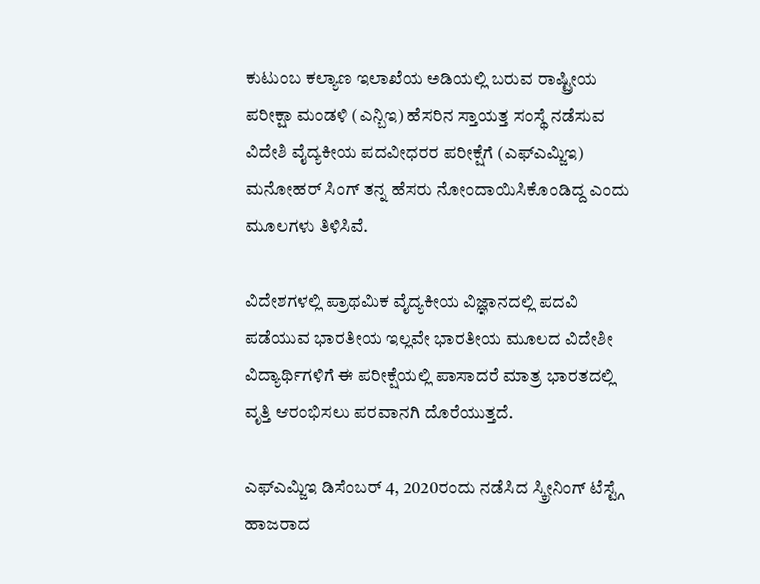ಕುಟುಂಬ ಕಲ್ಯಾಣ ಇಲಾಖೆಯ ಅಡಿಯಲ್ಲಿ ಬರುವ ರಾಷ್ಟ್ರೀಯ ಪರೀಕ್ಷಾ ಮಂಡಳಿ (ಎನ್ಬಿಇ) ಹೆಸರಿನ ಸ್ತಾಯತ್ತ ಸಂಸ್ಥೆ ನಡೆಸುವ ವಿದೇಶಿ ವೈದ್ಯಕೀಯ ಪದವೀಧರರ ಪರೀಕ್ಷೆಗೆ (ಎಫ್ಎಮ್ಜಿಇ) ಮನೋಹರ್ ಸಿಂಗ್ ತನ್ನ ಹೆಸರು ನೋಂದಾಯಿಸಿಕೊಂಡಿದ್ದ ಎಂದು ಮೂಲಗಳು ತಿಳಿಸಿವೆ.

ವಿದೇಶಗಳಲ್ಲಿ ಪ್ರಾಥಮಿಕ ವೈದ್ಯಕೀಯ ವಿಜ್ಞಾನದಲ್ಲಿ ಪದವಿ ಪಡೆಯುವ ಭಾರತೀಯ ಇಲ್ಲವೇ ಭಾರತೀಯ ಮೂಲದ ವಿದೇಶೀ ವಿದ್ಯಾರ್ಥಿಗಳಿಗೆ ಈ ಪರೀಕ್ಷೆಯಲ್ಲಿ ಪಾಸಾದರೆ ಮಾತ್ರ ಭಾರತದಲ್ಲಿ ವೃತ್ತಿ ಆರಂಭಿಸಲು ಪರವಾನಗಿ ದೊರೆಯುತ್ತದೆ.

ಎಫ್ಎಮ್ಜಿಇ ಡಿಸೆಂಬರ್ 4, 2020ರಂದು ನಡೆಸಿದ ಸ್ಕ್ರೀನಿಂಗ್ ಟೆಸ್ಟ್ಗೆ ಹಾಜರಾದ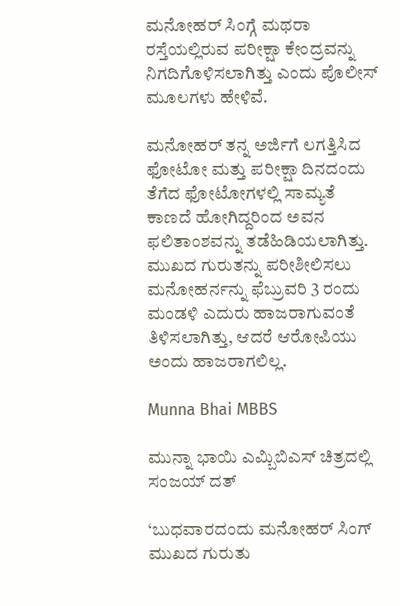ಮನೋಹರ್ ಸಿಂಗ್ಗೆ ಮಥರಾ ರಸ್ತೆಯಲ್ಲಿರುವ ಪರೀಕ್ಷಾ ಕೇಂದ್ರವನ್ನು ನಿಗದಿಗೊಳಿಸಲಾಗಿತ್ತು ಎಂದು ಪೊಲೀಸ್ ಮೂಲಗಳು ಹೇಳಿವೆ.

ಮನೋಹರ್ ತನ್ನ ಅರ್ಜಿಗೆ ಲಗತ್ತಿಸಿದ ಫೋಟೋ ಮತ್ತು ಪರೀಕ್ಷಾ ದಿನದಂದು ತೆಗೆದ ಫೋಟೋಗಳಲ್ಲಿ ಸಾಮ್ಯತೆ ಕಾಣದೆ ಹೋಗಿದ್ದರಿಂದ ಅವನ ಫಲಿತಾಂಶವನ್ನು ತಡೆಹಿಡಿಯಲಾಗಿತ್ತು. ಮುಖದ ಗುರುತನ್ನು ಪರೀಶೀಲಿಸಲು ಮನೋಹರ್ನನ್ನು ಫೆಬ್ರುವರಿ 3 ರಂದು ಮಂಡಳಿ ಎದುರು ಹಾಜರಾಗುವಂತೆ ತಿಳಿಸಲಾಗಿತ್ತು, ಆದರೆ ಆರೋಪಿಯು ಅಂದು ಹಾಜರಾಗಲಿಲ್ಲ.

Munna Bhai MBBS

ಮುನ್ನಾ ಭಾಯಿ ಎಮ್ಬಿಬಿಎಸ್ ಚಿತ್ರದಲ್ಲಿ ಸಂಜಯ್ ದತ್

‘ಬುಧವಾರದಂದು ಮನೋಹರ್ ಸಿಂಗ್ ಮುಖದ ಗುರುತು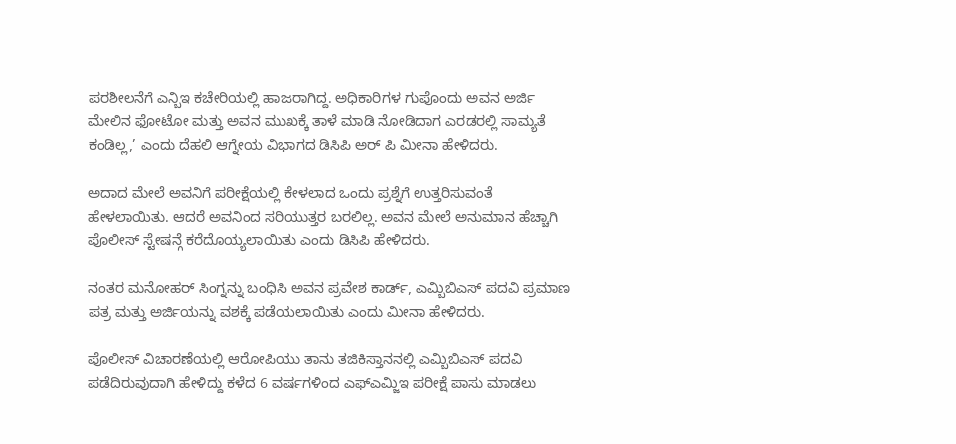ಪರಶೀಲನೆಗೆ ಎನ್ಬಿಇ ಕಚೇರಿಯಲ್ಲಿ ಹಾಜರಾಗಿದ್ದ. ಅಧಿಕಾರಿಗಳ ಗುಪೊಂದು ಅವನ ಅರ್ಜಿ ಮೇಲಿನ ಫೋಟೋ ಮತ್ತು ಅವನ ಮುಖಕ್ಕೆ ತಾಳೆ ಮಾಡಿ ನೋಡಿದಾಗ ಎರಡರಲ್ಲಿ ಸಾಮ್ಯತೆ ಕಂಡಿಲ್ಲ,’ ಎಂದು ದೆಹಲಿ ಆಗ್ನೇಯ ವಿಭಾಗದ ಡಿಸಿಪಿ ಅರ್ ಪಿ ಮೀನಾ ಹೇಳಿದರು.

ಅದಾದ ಮೇಲೆ ಅವನಿಗೆ ಪರೀಕ್ಷೆಯಲ್ಲಿ ಕೇಳಲಾದ ಒಂದು ಪ್ರಶ್ನೆಗೆ ಉತ್ತರಿಸುವಂತೆ ಹೇಳಲಾಯಿತು. ಆದರೆ ಅವನಿಂದ ಸರಿಯುತ್ತರ ಬರಲಿಲ್ಲ. ಅವನ ಮೇಲೆ ಅನುಮಾನ ಹೆಚ್ಚಾಗಿ ಪೊಲೀಸ್ ಸ್ಟೇಷನ್ಗೆ ಕರೆದೊಯ್ಯಲಾಯಿತು ಎಂದು ಡಿಸಿಪಿ ಹೇಳಿದರು.

ನಂತರ ಮನೋಹರ್ ಸಿಂಗ್ನನ್ನು ಬಂಧಿಸಿ ಅವನ ಪ್ರವೇಶ ಕಾರ್ಡ್, ಎಮ್ಬಿಬಿಎಸ್ ಪದವಿ ಪ್ರಮಾಣ ಪತ್ರ ಮತ್ತು ಅರ್ಜಿಯನ್ನು ವಶಕ್ಕೆ ಪಡೆಯಲಾಯಿತು ಎಂದು ಮೀನಾ ಹೇಳಿದರು.

ಪೊಲೀಸ್ ವಿಚಾರಣೆಯಲ್ಲಿ ಆರೋಪಿಯು ತಾನು ತಜಿಕಿಸ್ತಾನನಲ್ಲಿ ಎಮ್ಬಿಬಿಎಸ್ ಪದವಿ ಪಡೆದಿರುವುದಾಗಿ ಹೇಳಿದ್ದು ಕಳೆದ 6 ವರ್ಷಗಳಿಂದ ಎಫ್ಎಮ್ಜಿಇ ಪರೀಕ್ಷೆ ಪಾಸು ಮಾಡಲು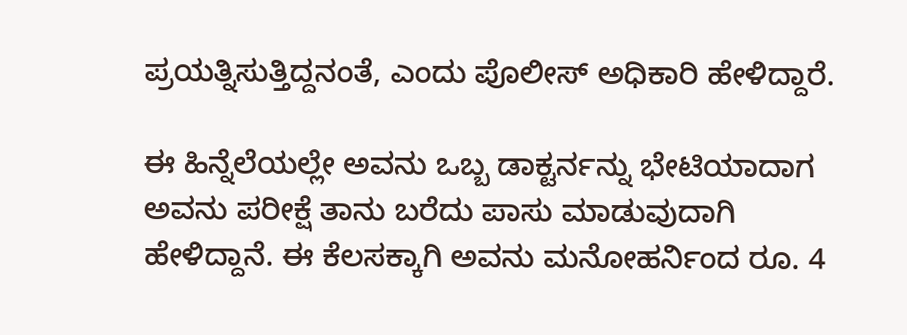ಪ್ರಯತ್ನಿಸುತ್ತಿದ್ದನಂತೆ, ಎಂದು ಪೊಲೀಸ್ ಅಧಿಕಾರಿ ಹೇಳಿದ್ದಾರೆ.

ಈ ಹಿನ್ನೆಲೆಯಲ್ಲೇ ಅವನು ಒಬ್ಬ ಡಾಕ್ಟರ್ನನ್ನು ಭೇಟಿಯಾದಾಗ ಅವನು ಪರೀಕ್ಷೆ ತಾನು ಬರೆದು ಪಾಸು ಮಾಡುವುದಾಗಿ ಹೇಳಿದ್ದಾನೆ. ಈ ಕೆಲಸಕ್ಕಾಗಿ ಅವನು ಮನೋಹರ್ನಿಂದ ರೂ. 4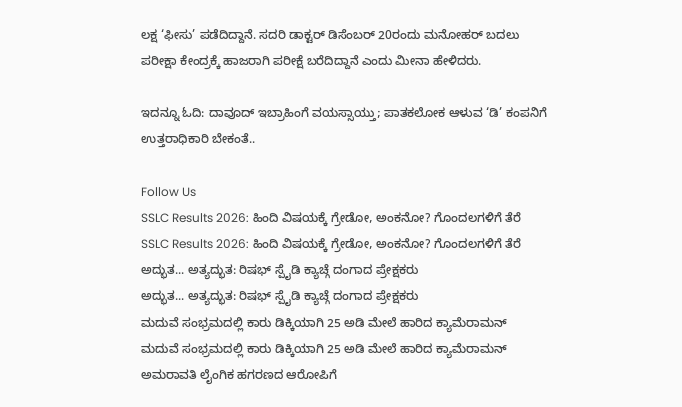ಲಕ್ಷ ‘ಫೀಸು’ ಪಡೆದಿದ್ದಾನೆ. ಸದರಿ ಡಾಕ್ಟರ್ ಡಿಸೆಂಬರ್ 20ರಂದು ಮನೋಹರ್ ಬದಲು ಪರೀಕ್ಷಾ ಕೇಂದ್ರಕ್ಕೆ ಹಾಜರಾಗಿ ಪರೀಕ್ಷೆ ಬರೆದಿದ್ದಾನೆ ಎಂದು ಮೀನಾ ಹೇಳಿದರು.

ಇದನ್ನೂ ಓದಿ: ದಾವೂದ್ ಇಬ್ರಾಹಿಂಗೆ ವಯಸ್ಸಾಯ್ತು; ಪಾತಕಲೋಕ ಆಳುವ ‘ಡಿ’ ಕಂಪನಿಗೆ ಉತ್ತರಾಧಿಕಾರಿ ಬೇಕಂತೆ..

Follow Us
SSLC Results 2026: ಹಿಂದಿ ವಿಷಯಕ್ಕೆ ಗ್ರೇಡೋ, ಅಂಕನೋ? ಗೊಂದಲಗಳಿಗೆ ತೆರೆ
SSLC Results 2026: ಹಿಂದಿ ವಿಷಯಕ್ಕೆ ಗ್ರೇಡೋ, ಅಂಕನೋ? ಗೊಂದಲಗಳಿಗೆ ತೆರೆ
ಅದ್ಭುತ... ಅತ್ಯದ್ಭುತ: ರಿಷಭ್ ಸ್ಪೈಡಿ ಕ್ಯಾಚ್ಗೆ ದಂಗಾದ ಪ್ರೇಕ್ಷಕರು
ಅದ್ಭುತ... ಅತ್ಯದ್ಭುತ: ರಿಷಭ್ ಸ್ಪೈಡಿ ಕ್ಯಾಚ್ಗೆ ದಂಗಾದ ಪ್ರೇಕ್ಷಕರು
ಮದುವೆ ಸಂಭ್ರಮದಲ್ಲಿ ಕಾರು ಡಿಕ್ಕಿಯಾಗಿ 25 ಅಡಿ ಮೇಲೆ ಹಾರಿದ ಕ್ಯಾಮೆರಾಮನ್
ಮದುವೆ ಸಂಭ್ರಮದಲ್ಲಿ ಕಾರು ಡಿಕ್ಕಿಯಾಗಿ 25 ಅಡಿ ಮೇಲೆ ಹಾರಿದ ಕ್ಯಾಮೆರಾಮನ್
ಅಮರಾವತಿ ಲೈಂಗಿಕ ಹಗರಣದ ಆರೋಪಿಗೆ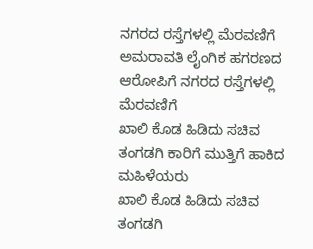ನಗರದ ರಸ್ತೆಗಳಲ್ಲಿ ಮೆರವಣಿಗೆ
ಅಮರಾವತಿ ಲೈಂಗಿಕ ಹಗರಣದ ಆರೋಪಿಗೆ ನಗರದ ರಸ್ತೆಗಳಲ್ಲಿ ಮೆರವಣಿಗೆ
ಖಾಲಿ ಕೊಡ ಹಿಡಿದು ಸಚಿವ ತಂಗಡಗಿ ಕಾರಿಗೆ ಮುತ್ತಿಗೆ ಹಾಕಿದ ಮಹಿಳೆಯರು
ಖಾಲಿ ಕೊಡ ಹಿಡಿದು ಸಚಿವ ತಂಗಡಗಿ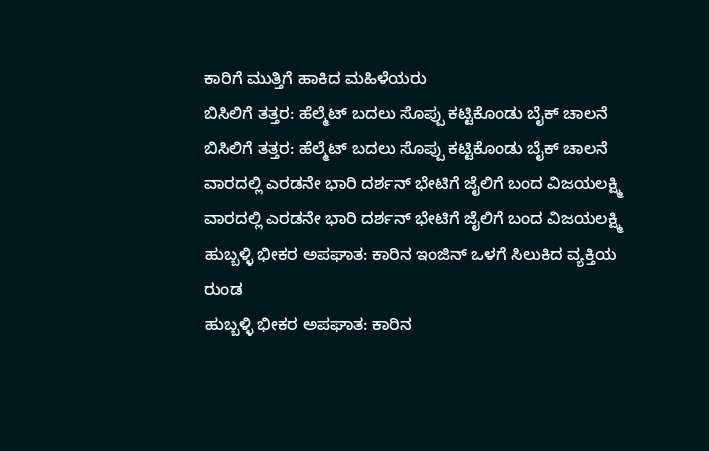ಕಾರಿಗೆ ಮುತ್ತಿಗೆ ಹಾಕಿದ ಮಹಿಳೆಯರು
ಬಿಸಿಲಿಗೆ ತತ್ತರ: ಹೆಲ್ಮೆಟ್ ಬದಲು ಸೊಪ್ಪು ಕಟ್ಟಿಕೊಂಡು ಬೈಕ್ ಚಾಲನೆ
ಬಿಸಿಲಿಗೆ ತತ್ತರ: ಹೆಲ್ಮೆಟ್ ಬದಲು ಸೊಪ್ಪು ಕಟ್ಟಿಕೊಂಡು ಬೈಕ್ ಚಾಲನೆ
ವಾರದಲ್ಲಿ ಎರಡನೇ ಭಾರಿ ದರ್ಶನ್ ಭೇಟಿಗೆ ಜೈಲಿಗೆ ಬಂದ ವಿಜಯಲಕ್ಷ್ಮಿ
ವಾರದಲ್ಲಿ ಎರಡನೇ ಭಾರಿ ದರ್ಶನ್ ಭೇಟಿಗೆ ಜೈಲಿಗೆ ಬಂದ ವಿಜಯಲಕ್ಷ್ಮಿ
ಹುಬ್ಬಳ್ಳಿ ಭೀಕರ ಅಪಘಾತ: ಕಾರಿನ ಇಂಜಿನ್ ಒಳಗೆ ಸಿಲುಕಿದ ವ್ಯಕ್ತಿಯ ರುಂಡ
ಹುಬ್ಬಳ್ಳಿ ಭೀಕರ ಅಪಘಾತ: ಕಾರಿನ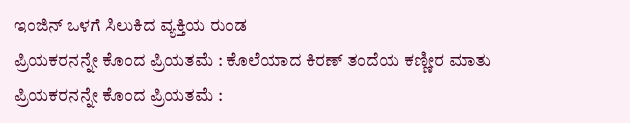ಇಂಜಿನ್ ಒಳಗೆ ಸಿಲುಕಿದ ವ್ಯಕ್ತಿಯ ರುಂಡ
ಪ್ರಿಯಕರನನ್ನೇ ಕೊಂದ ಪ್ರಿಯತಮೆ : ಕೊಲೆಯಾದ ಕಿರಣ್ ತಂದೆಯ ಕಣ್ಣೀರ ಮಾತು
ಪ್ರಿಯಕರನನ್ನೇ ಕೊಂದ ಪ್ರಿಯತಮೆ :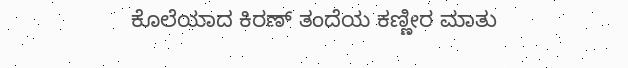ಕೊಲೆಯಾದ ಕಿರಣ್ ತಂದೆಯ ಕಣ್ಣೀರ ಮಾತು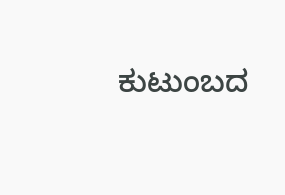ಕುಟುಂಬದ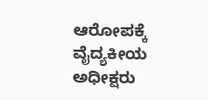ಆರೋಪಕ್ಕೆ ವೈದ್ಯಕೀಯ ಅಧೀಕ್ಷರು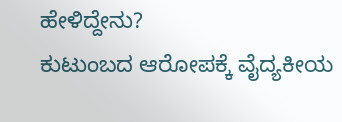ಹೇಳಿದ್ದೇನು?
ಕುಟುಂಬದ ಆರೋಪಕ್ಕೆ ವೈದ್ಯಕೀಯ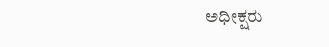ಅಧೀಕ್ಷರು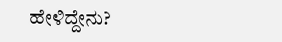ಹೇಳಿದ್ದೇನು?